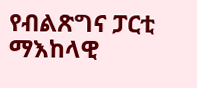የብልጽግና ፓርቲ ማእከላዊ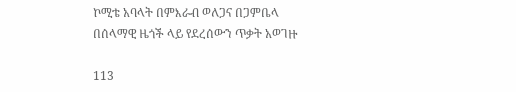ኮሚቴ አባላት በምእራብ ወለጋና በጋምቤላ በሰላማዊ ዜጎች ላይ የደረሰውን ጥቃት አወገዙ

113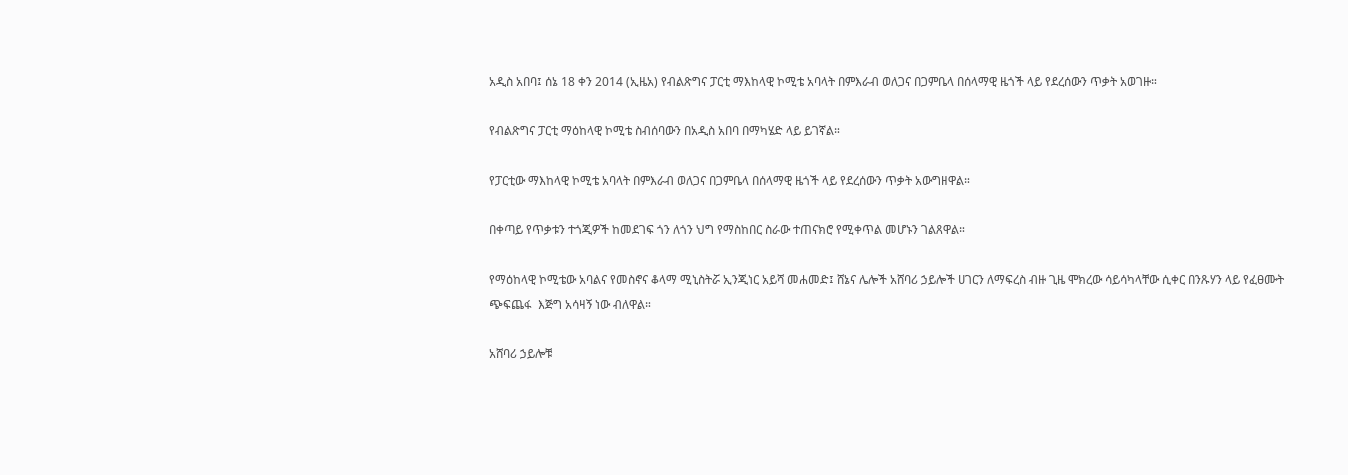አዲስ አበባ፤ ሰኔ 18 ቀን 2014 (ኢዜአ) የብልጽግና ፓርቲ ማእከላዊ ኮሚቴ አባላት በምእራብ ወለጋና በጋምቤላ በሰላማዊ ዜጎች ላይ የደረሰውን ጥቃት አወገዙ።

የብልጽግና ፓርቲ ማዕከላዊ ኮሚቴ ስብሰባውን በአዲስ አበባ በማካሄድ ላይ ይገኛል።

የፓርቲው ማእከላዊ ኮሚቴ አባላት በምእራብ ወለጋና በጋምቤላ በሰላማዊ ዜጎች ላይ የደረሰውን ጥቃት አውግዘዋል።

በቀጣይ የጥቃቱን ተጎጂዎች ከመደገፍ ጎን ለጎን ህግ የማስከበር ስራው ተጠናክሮ የሚቀጥል መሆኑን ገልጸዋል።

የማዕከላዊ ኮሚቴው አባልና የመስኖና ቆላማ ሚኒስትሯ ኢንጂነር አይሻ መሐመድ፤ ሸኔና ሌሎች አሸባሪ ኃይሎች ሀገርን ለማፍረስ ብዙ ጊዜ ሞክረው ሳይሳካላቸው ሲቀር በንጹሃን ላይ የፈፀሙት ጭፍጨፋ  እጅግ አሳዛኝ ነው ብለዋል።

አሸባሪ ኃይሎቹ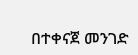በተቀናጀ መንገድ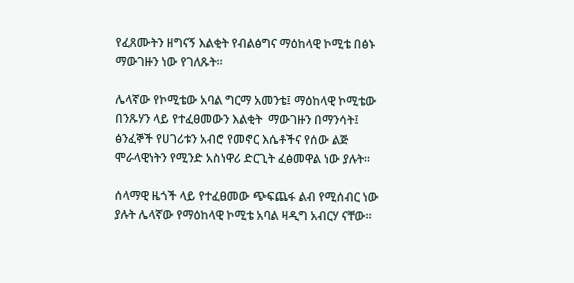የፈጸሙትን ዘግናኝ እልቂት የብልፅግና ማዕከላዊ ኮሚቴ በፅኑ ማውገዙን ነው የገለጹት።

ሌላኛው የኮሚቴው አባል ግርማ አመንቴ፤ ማዕከላዊ ኮሚቴው በንጹሃን ላይ የተፈፀመውን እልቂት  ማውገዙን በማንሳት፤ ፅንፈኞች የሀገሪቱን አብሮ የመኖር እሴቶችና የሰው ልጅ ሞራላዊነትን የሚንድ አስነዋሪ ድርጊት ፈፅመዋል ነው ያሉት።

ሰላማዊ ዜጎች ላይ የተፈፀመው ጭፍጨፋ ልብ የሚሰብር ነው ያሉት ሌላኛው የማዕከላዊ ኮሚቴ አባል ዛዲግ አብርሃ ናቸው።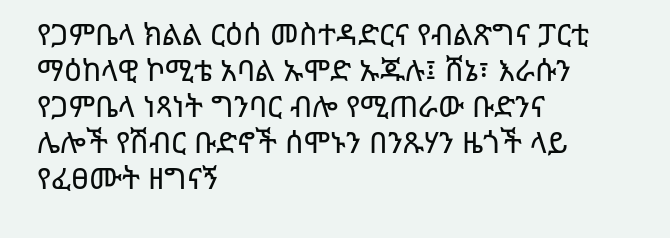የጋምቤላ ክልል ርዕሰ መስተዳድርና የብልጽግና ፓርቲ ማዕከላዊ ኮሚቴ አባል ኡሞድ ኡጁሉ፤ ሸኔ፣ እራሱን የጋምቤላ ነጻነት ግንባር ብሎ የሚጠራው ቡድንና ሌሎች የሽብር ቡድኖች ሰሞኑን በንጹሃን ዜጎች ላይ የፈፀሙት ዘግናኝ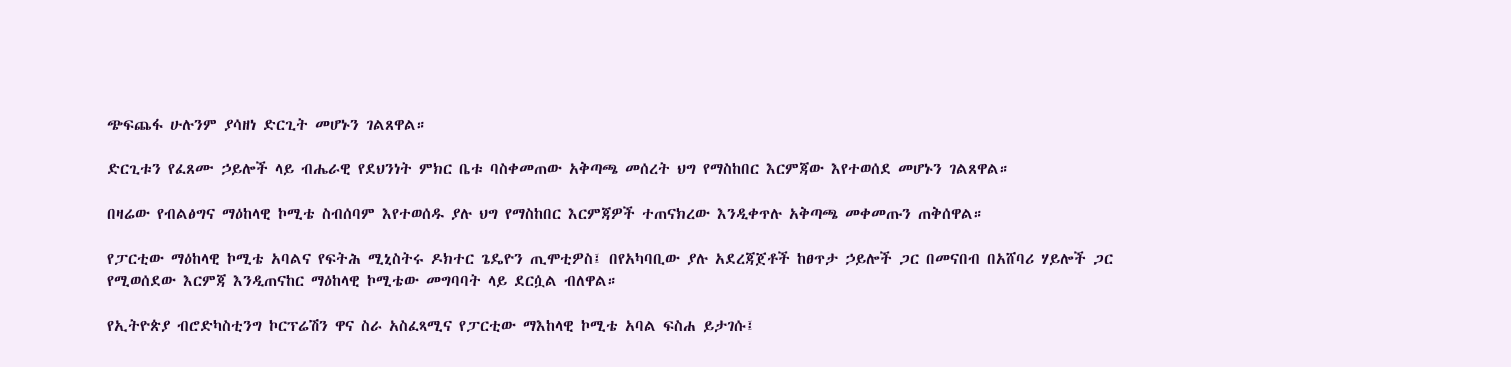ጭፍጨፋ ሁሉንም ያሳዘነ ድርጊት መሆኑን ገልጸዋል።

ድርጊቱን የፈጸሙ ኃይሎች ላይ ብሔራዊ የደህንነት ምክር ቤቱ ባስቀመጠው አቅጣጫ መሰረት ህግ የማስከበር እርምጃው እየተወሰደ መሆኑን ገልጸዋል።

በዛሬው የብልፅግና ማዕከላዊ ኮሚቴ ስብሰባም እየተወሰዱ ያሉ ህግ የማስከበር እርምጃዎች ተጠናክረው እንዲቀጥሉ አቅጣጫ መቀመጡን ጠቅሰዋል።

የፓርቲው ማዕከላዊ ኮሚቴ አባልና የፍትሕ ሚኒስትሩ ዶክተር ጌዴዮን ጢሞቲዎስ፤ በየአካባቢው ያሉ አደረጃጀቶች ከፀጥታ ኃይሎች ጋር በመናበብ በአሸባሪ ሃይሎች ጋር የሚወሰደው እርምጃ እንዲጠናከር ማዕከላዊ ኮሚቴው መግባባት ላይ ደርሷል ብለዋል።

የኢትዮጵያ ብሮድካስቲንግ ኮርፕሬሽን ዋና ስራ አስፈጻሚና የፓርቲው ማእከላዊ ኮሚቴ አባል ፍስሐ ይታገሱ፤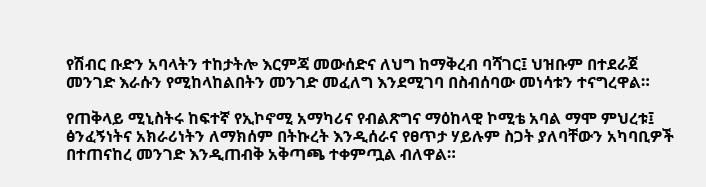የሽብር ቡድን አባላትን ተከታትሎ እርምጃ መውሰድና ለህግ ከማቅረብ ባሻገር፤ ህዝቡም በተደራጀ መንገድ እራሱን የሚከላከልበትን መንገድ መፈለግ እንደሚገባ በስብሰባው መነሳቱን ተናግረዋል።

የጠቅላይ ሚኒስትሩ ከፍተኛ የኢኮኖሚ አማካሪና የብልጽግና ማዕከላዊ ኮሚቴ አባል ማሞ ምህረቱ፤ ፅንፈኝነትና አክራሪነትን ለማክሰም በትኩረት እንዲሰራና የፀጥታ ሃይሉም ስጋት ያለባቸውን አካባቢዎች በተጠናከረ መንገድ እንዲጠብቅ አቅጣጫ ተቀምጧል ብለዋል።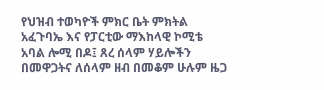የህዝብ ተወካዮች ምክር ቤት ምክትል አፈጉባኤ እና የፓርቲው ማእከላዊ ኮሚቴ አባል ሎሚ በዶ፤ ጸረ ሰላም ሃይሎችን በመዋጋትና ለሰላም ዘብ በመቆም ሁሉም ዜጋ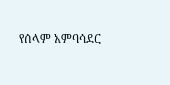የሰላም አምባሳደር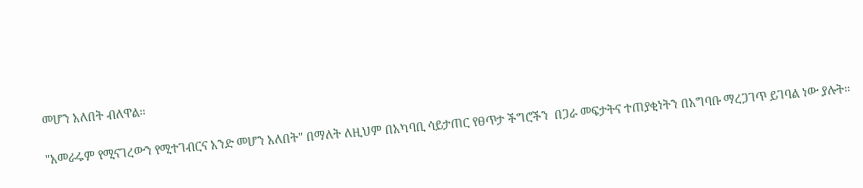መሆን አለበት ብለዋል።

"አመራሩም የሚናገረውን የሚተገብርና አንድ መሆን አለበት" በማለት ለዚህም በአካባቢ ሳይታጠር የፀጥታ ችግሮችን  በጋራ መፍታትና ተጠያቂነትን በአግባቡ ማረጋገጥ ይገባል ነው ያሉት።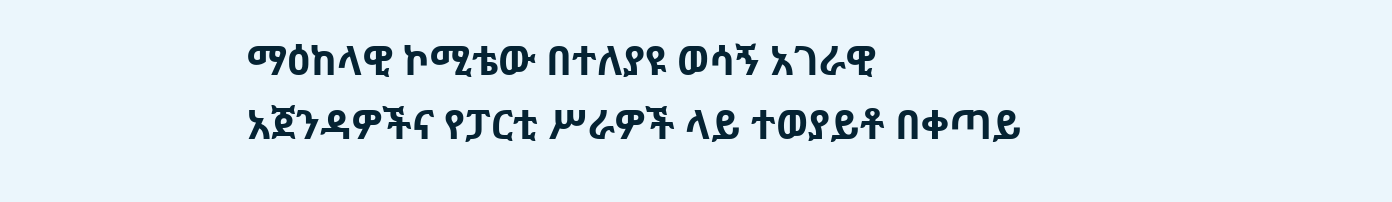ማዕከላዊ ኮሚቴው በተለያዩ ወሳኝ አገራዊ አጀንዳዎችና የፓርቲ ሥራዎች ላይ ተወያይቶ በቀጣይ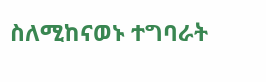ስለሚከናወኑ ተግባራት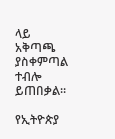ላይ አቅጣጫ ያስቀምጣል ተብሎ ይጠበቃል።

የኢትዮጵያ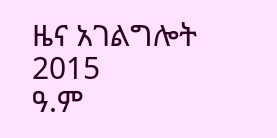ዜና አገልግሎት
2015
ዓ.ም